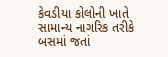કેવડીયા કોલોની ખાતે સામાન્ય નાગરિક તરીકે બસમાં જતાં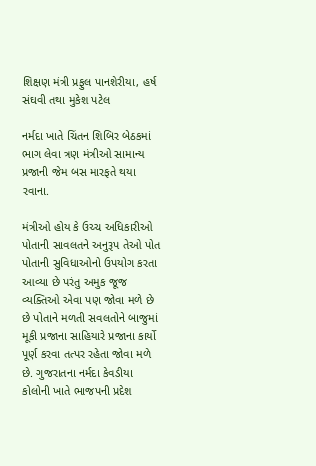શિક્ષણ મંત્રી પ્રફુલ પાનશેરીયા, હર્ષ સંઘવી તથા મુકેશ પટેલ

નર્મદા ખાતે ચિંતન શિબિર બેઠકમાં ભાગ લેવા ત્રણ મંત્રીઓ સામાન્ય પ્રજાની જેમ બસ મારફતે થયા રવાના.

મંત્રીઓ હોય કે ઉચ્ચ અધિકારીઓ પોતાની સાવલતને અનુરૂપ તેઓ પોત પોતાની સુવિધાઓનો ઉપયોગ કરતા આવ્યા છે પરંતુ અમુક જૂજ વ્યક્તિઓ એવા પણ જોવા મળે છે છે પોતાને મળતી સવલતોને બાજુમાં મૂકી પ્રજાના સાહિયારે પ્રજાના કાર્યો પૂર્ણ કરવા તત્પર રહેતા જોવા મળે છે. ગુજરાતના નર્મદા કેવડીયા કોલોની ખાતે ભાજપની પ્રદેશ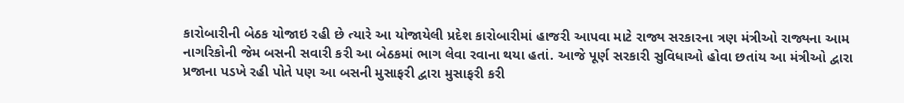કારોબારીની બેઠક યોજાઇ રહી છે ત્યારે આ યોજાયેલી પ્રદેશ કારોબારીમાં હાજરી આપવા માટે રાજ્ય સરકારના ત્રણ મંત્રીઓ રાજ્યના આમ નાગરિકોની જેમ બસની સવારી કરી આ બેઠકમાં ભાગ લેવા રવાના થયા હતાં. આજે પૂર્ણ સરકારી સુવિધાઓ હોવા છતાંય આ મંત્રીઓ દ્વારા પ્રજાના પડખે રહી પોતે પણ આ બસની મુસાફરી દ્વારા મુસાફરી કરી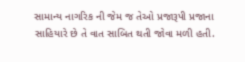સામાન્ય નાગરિક ની જેમ જ તેઓ પ્રજારૂપી પ્રજાના સાહિયારે છે તે વાત સાબિત થતી જોવા મળી હતી.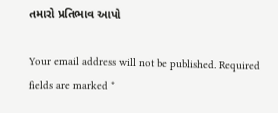તમારો પ્રતિભાવ આપો

Your email address will not be published. Required fields are marked *